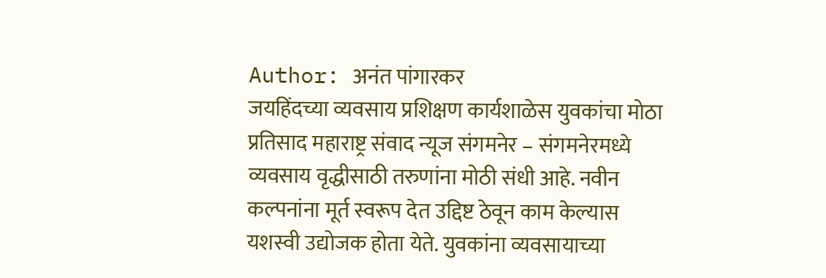Author: अनंत पांगारकर
जयहिंदच्या व्यवसाय प्रशिक्षण कार्यशाळेस युवकांचा मोठा प्रतिसाद महाराष्ट्र संवाद न्यूज संगमनेर – संगमनेरमध्ये व्यवसाय वृद्धीसाठी तरुणांना मोठी संधी आहे. नवीन कल्पनांना मूर्त स्वरूप देत उद्दिष्ट ठेवून काम केल्यास यशस्वी उद्योजक होता येते. युवकांना व्यवसायाच्या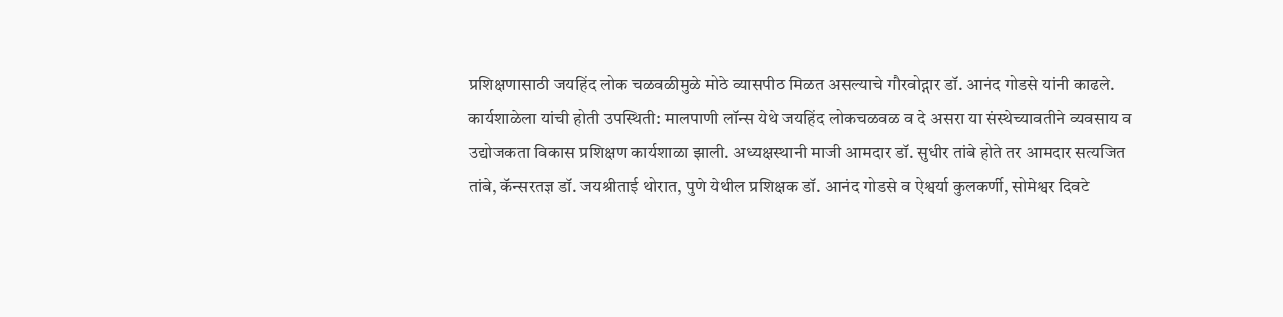प्रशिक्षणासाठी जयहिंद लोक चळवळीमुळे मोठे व्यासपीठ मिळत असल्याचे गौरवोद्गार डॉ. आनंद गोडसे यांनी काढले. कार्यशाळेला यांची होती उपस्थिती: मालपाणी लॉन्स येथे जयहिंद लोकचळवळ व दे असरा या संस्थेच्यावतीने व्यवसाय व उद्योजकता विकास प्रशिक्षण कार्यशाळा झाली. अध्यक्षस्थानी माजी आमदार डॉ. सुधीर तांबे होते तर आमदार सत्यजित तांबे, कॅन्सरतज्ञ डॉ. जयश्रीताई थोरात, पुणे येथील प्रशिक्षक डॉ. आनंद गोडसे व ऐश्वर्या कुलकर्णी, सोमेश्वर दिवटे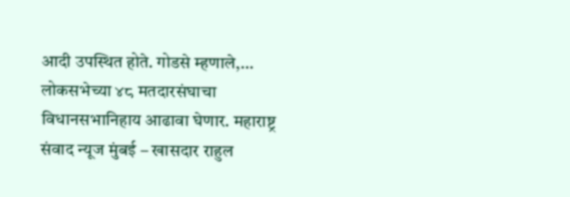आदी उपस्थित होते. गोडसे म्हणाले,…
लोकसभेच्या ४८ मतदारसंघाचा विधानसभानिहाय आढावा घेणार. महाराष्ट्र संवाद न्यूज मुंबई – खासदार राहुल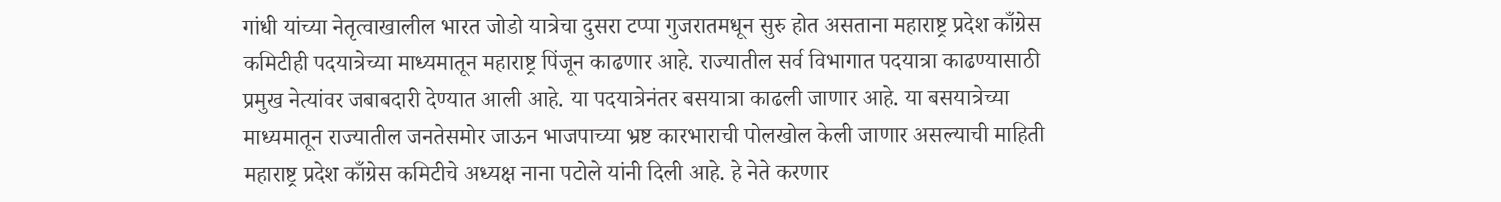गांधी यांच्या नेतृत्वाखालील भारत जोडो यात्रेचा दुसरा टप्पा गुजरातमधून सुरु होत असताना महाराष्ट्र प्रदेश काँग्रेस कमिटीही पदयात्रेच्या माध्यमातून महाराष्ट्र पिंजून काढणार आहे. राज्यातील सर्व विभागात पदयात्रा काढण्यासाठी प्रमुख नेत्यांवर जबाबदारी देण्यात आली आहे. या पदयात्रेनंतर बसयात्रा काढली जाणार आहे. या बसयात्रेच्या माध्यमातून राज्यातील जनतेसमोर जाऊन भाजपाच्या भ्रष्ट कारभाराची पोलखोल केली जाणार असल्याची माहिती महाराष्ट्र प्रदेश काँग्रेस कमिटीचे अध्यक्ष नाना पटोले यांनी दिली आहे. हे नेते करणार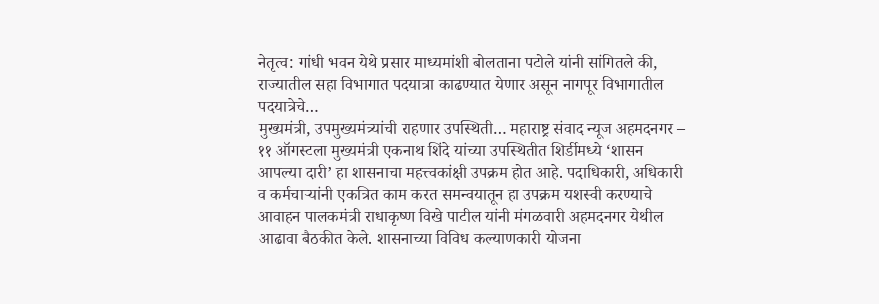नेतृत्व: गांधी भवन येथे प्रसार माध्यमांशी बोलताना पटोले यांनी सांगितले की, राज्यातील सहा विभागात पदयात्रा काढण्यात येणार असून नागपूर विभागातील पदयात्रेचे…
मुख्यमंत्री, उपमुख्यमंत्र्यांची राहणार उपस्थिती… महाराष्ट्र संवाद न्यूज अहमदनगर – ११ ऑगस्टला मुख्यमंत्री एकनाथ शिंदे यांच्या उपस्थितीत शिर्डीमध्ये ‘शासन आपल्या दारी’ हा शासनाचा महत्त्वकांक्षी उपक्रम होत आहे. पदाधिकारी, अधिकारी व कर्मचाऱ्यांनी एकत्रित काम करत समन्वयातून हा उपक्रम यशस्वी करण्याचे आवाहन पालकमंत्री राधाकृष्ण विखे पाटील यांनी मंगळवारी अहमदनगर येथील आढावा बैठकीत केले. शासनाच्या विविध कल्याणकारी योजना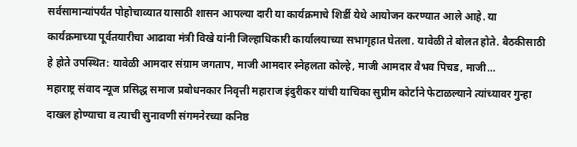सर्वसामान्यांपर्यंत पोहोचाव्यात यासाठी शासन आपल्या दारी या कार्यक्रमाचे शिर्डी येथे आयोजन करण्यात आले आहे. या कार्यक्रमाच्या पूर्वतयारीचा आढावा मंत्री विखे यांनी जिल्हाधिकारी कार्यालयाच्या सभागृहात घेतला. यावेळी ते बोलत होते. बैठकीसाठी हे होते उपस्थित: यावेळी आमदार संग्राम जगताप, माजी आमदार स्नेहलता कोल्हे, माजी आमदार वैभव पिचड, माजी…
महाराष्ट्र संवाद न्यूज प्रसिद्ध समाज प्रबोधनकार निवृत्ती महाराज इंदुरीकर यांची याचिका सुप्रीम कोर्टाने फेटाळल्याने त्यांच्यावर गुन्हा दाखल होण्याचा व त्याची सुनावणी संगमनेरच्या कनिष्ठ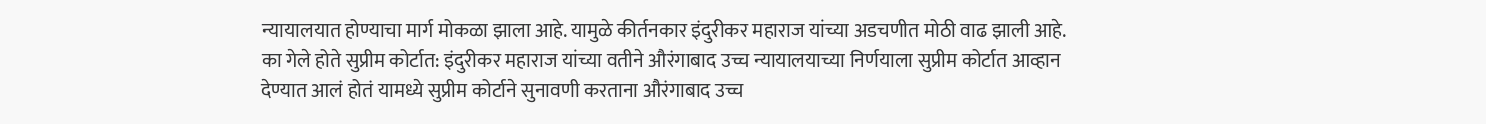न्यायालयात होण्याचा मार्ग मोकळा झाला आहे. यामुळे कीर्तनकार इंदुरीकर महाराज यांच्या अडचणीत मोठी वाढ झाली आहे. का गेले होते सुप्रीम कोर्टात: इंदुरीकर महाराज यांच्या वतीने औरंगाबाद उच्च न्यायालयाच्या निर्णयाला सुप्रीम कोर्टात आव्हान देण्यात आलं होतं यामध्ये सुप्रीम कोर्टाने सुनावणी करताना औरंगाबाद उच्च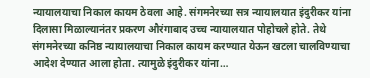न्यायालयाचा निकाल कायम ठेवला आहे. संगमनेरच्या सत्र न्यायालयात इंदुरीकर यांना दिलासा मिळाल्यानंतर प्रकरण औरंगाबाद उच्च न्यायालयात पोहोचले होते. तेथे संगमनेरच्या कनिष्ठ न्यायालयाचा निकाल कायम करण्यात येऊन खटला चालविण्याचा आदेश देण्यात आला होता. त्यामुळे इंदुरीकर यांना…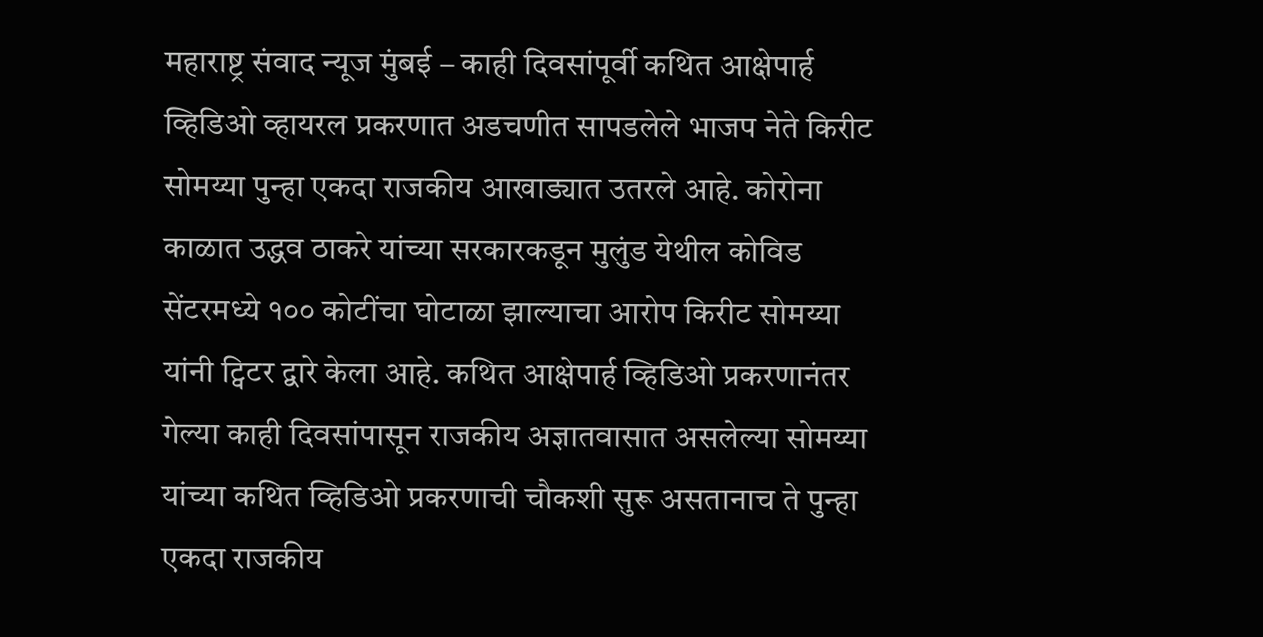महाराष्ट्र संवाद न्यूज मुंबई – काही दिवसांपूर्वी कथित आक्षेपार्ह व्हिडिओ व्हायरल प्रकरणात अडचणीत सापडलेले भाजप नेते किरीट सोमय्या पुन्हा एकदा राजकीय आखाड्यात उतरले आहे. कोरोना काळात उद्धव ठाकरे यांच्या सरकारकडून मुलुंड येथील कोविड सेंटरमध्ये १०० कोटींचा घोटाळा झाल्याचा आरोप किरीट सोमय्या यांनी ट्विटर द्वारे केला आहे. कथित आक्षेपार्ह व्हिडिओ प्रकरणानंतर गेल्या काही दिवसांपासून राजकीय अज्ञातवासात असलेल्या सोमय्या यांच्या कथित व्हिडिओ प्रकरणाची चौकशी सुरू असतानाच ते पुन्हा एकदा राजकीय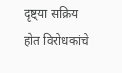दृष्ट्या सक्रिय होत विरोधकांचे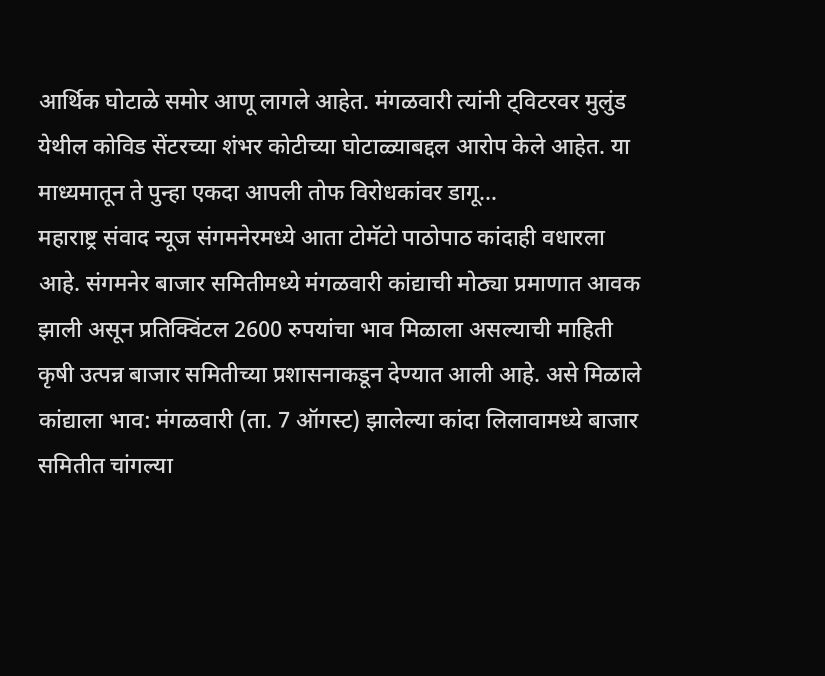आर्थिक घोटाळे समोर आणू लागले आहेत. मंगळवारी त्यांनी ट्विटरवर मुलुंड येथील कोविड सेंटरच्या शंभर कोटीच्या घोटाळ्याबद्दल आरोप केले आहेत. या माध्यमातून ते पुन्हा एकदा आपली तोफ विरोधकांवर डागू…
महाराष्ट्र संवाद न्यूज संगमनेरमध्ये आता टोमॅटो पाठोपाठ कांदाही वधारला आहे. संगमनेर बाजार समितीमध्ये मंगळवारी कांद्याची मोठ्या प्रमाणात आवक झाली असून प्रतिक्विंटल 2600 रुपयांचा भाव मिळाला असल्याची माहिती कृषी उत्पन्न बाजार समितीच्या प्रशासनाकडून देण्यात आली आहे. असे मिळाले कांद्याला भाव: मंगळवारी (ता. 7 ऑगस्ट) झालेल्या कांदा लिलावामध्ये बाजार समितीत चांगल्या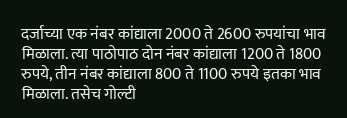दर्जाच्या एक नंबर कांद्याला 2000 ते 2600 रुपयांचा भाव मिळाला. त्या पाठोपाठ दोन नंबर कांद्याला 1200 ते 1800 रुपये, तीन नंबर कांद्याला 800 ते 1100 रुपये इतका भाव मिळाला. तसेच गोल्टी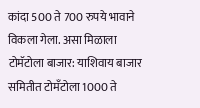कांदा 500 ते 700 रुपये भावाने विकला गेला. असा मिळाला टोमॅटोला बाजार: याशिवाय बाजार समितीत टोमँटोला 1000 ते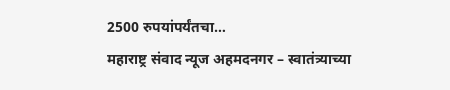2500 रुपयांपर्यंतचा…
महाराष्ट्र संवाद न्यूज अहमदनगर – स्वातंत्र्याच्या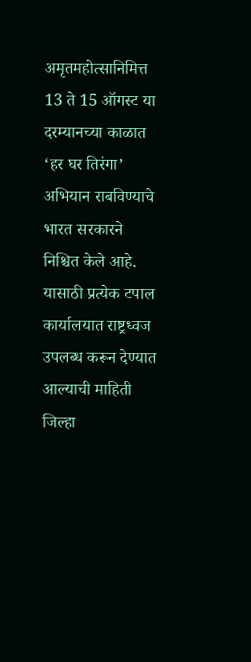अमृतमहोत्सानिमित्त 13 ते 15 ऑगस्ट या दरम्यानच्या काळात ‘हर घर तिरंगा’ अभियान राबविण्याचे भारत सरकारने निश्चित केले आहे. यासाठी प्रत्येक टपाल कार्यालयात राष्ट्रध्वज उपलब्ध करून देण्यात आल्याची माहिती जिल्हा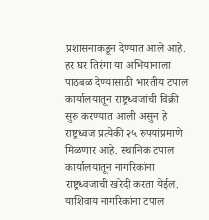प्रशासनाकडून देण्यात आले आहे. हर घर तिरंगा या अभियानाला पाठबळ देण्यासाठी भारतीय टपाल कार्यालयातून राष्ट्रध्वजांची विक्री सुरु करण्यात आली असुन हे राष्ट्रध्वज प्रत्येकी २५ रुपयांप्रमाणे मिळणार आहे. स्थानिक टपाल कार्यालयातून नागरिकांना राष्ट्रध्वजाची खरेदी करता येईल. याशिवाय नागरिकांना टपाल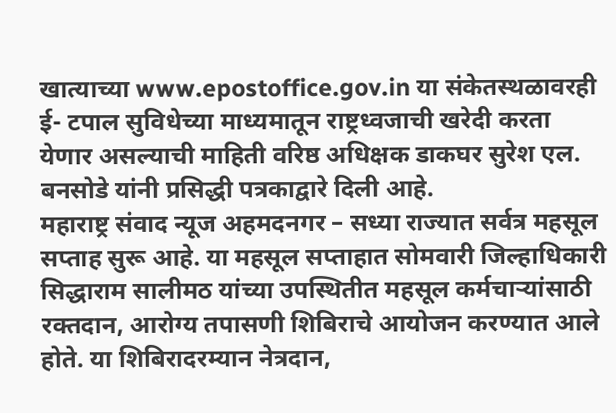खात्याच्या www.epostoffice.gov.in या संकेतस्थळावरही ई- टपाल सुविधेच्या माध्यमातून राष्ट्रध्वजाची खरेदी करता येणार असल्याची माहिती वरिष्ठ अधिक्षक डाकघर सुरेश एल. बनसोडे यांनी प्रसिद्धी पत्रकाद्वारे दिली आहे.
महाराष्ट्र संवाद न्यूज अहमदनगर – सध्या राज्यात सर्वत्र महसूल सप्ताह सुरू आहे. या महसूल सप्ताहात सोमवारी जिल्हाधिकारी सिद्धाराम सालीमठ यांच्या उपस्थितीत महसूल कर्मचाऱ्यांसाठी रक्तदान, आरोग्य तपासणी शिबिराचे आयोजन करण्यात आले होते. या शिबिरादरम्यान नेत्रदान,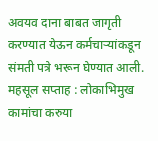अवयव दाना बाबत जागृती करण्यात येऊन कर्मचाऱ्यांकडून संमती पत्रे भरून घेण्यात आली. महसूल सप्ताह : लोकाभिमुख कामांचा करुया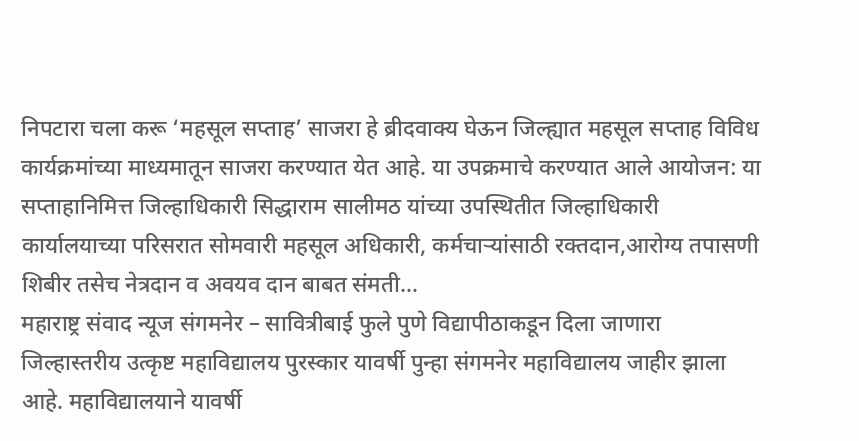निपटारा चला करू ‘महसूल सप्ताह’ साजरा हे ब्रीदवाक्य घेऊन जिल्ह्यात महसूल सप्ताह विविध कार्यक्रमांच्या माध्यमातून साजरा करण्यात येत आहे. या उपक्रमाचे करण्यात आले आयोजन: या सप्ताहानिमित्त जिल्हाधिकारी सिद्धाराम सालीमठ यांच्या उपस्थितीत जिल्हाधिकारी कार्यालयाच्या परिसरात सोमवारी महसूल अधिकारी, कर्मचाऱ्यांसाठी रक्तदान,आरोग्य तपासणी शिबीर तसेच नेत्रदान व अवयव दान बाबत संमती…
महाराष्ट्र संवाद न्यूज संगमनेर – सावित्रीबाई फुले पुणे विद्यापीठाकडून दिला जाणारा जिल्हास्तरीय उत्कृष्ट महाविद्यालय पुरस्कार यावर्षी पुन्हा संगमनेर महाविद्यालय जाहीर झाला आहे. महाविद्यालयाने यावर्षी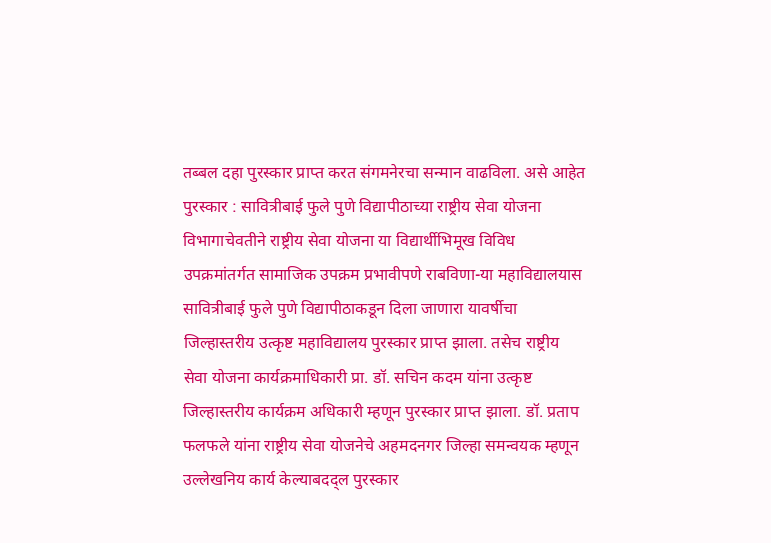तब्बल दहा पुरस्कार प्राप्त करत संगमनेरचा सन्मान वाढविला. असे आहेत पुरस्कार : सावित्रीबाई फुले पुणे विद्यापीठाच्या राष्ट्रीय सेवा योजना विभागाचेवतीने राष्ट्रीय सेवा योजना या विद्यार्थीभिमूख विविध उपक्रमांतर्गत सामाजिक उपक्रम प्रभावीपणे राबविणा-या महाविद्यालयास सावित्रीबाई फुले पुणे विद्यापीठाकडून दिला जाणारा यावर्षीचा जिल्हास्तरीय उत्कृष्ट महाविद्यालय पुरस्कार प्राप्त झाला. तसेच राष्ट्रीय सेवा योजना कार्यक्रमाधिकारी प्रा. डॉ. सचिन कदम यांना उत्कृष्ट जिल्हास्तरीय कार्यक्रम अधिकारी म्हणून पुरस्कार प्राप्त झाला. डॉ. प्रताप फलफले यांना राष्ट्रीय सेवा योजनेचे अहमदनगर जिल्हा समन्वयक म्हणून उल्लेखनिय कार्य केल्याबदद्ल पुरस्कार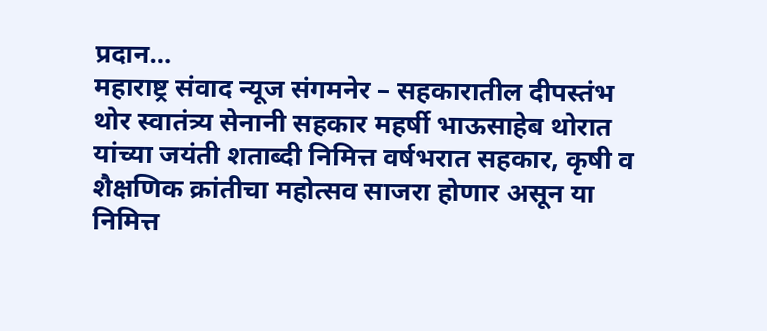प्रदान…
महाराष्ट्र संवाद न्यूज संगमनेर – सहकारातील दीपस्तंभ थोर स्वातंत्र्य सेनानी सहकार महर्षी भाऊसाहेब थोरात यांच्या जयंती शताब्दी निमित्त वर्षभरात सहकार, कृषी व शैक्षणिक क्रांतीचा महोत्सव साजरा होणार असून या निमित्त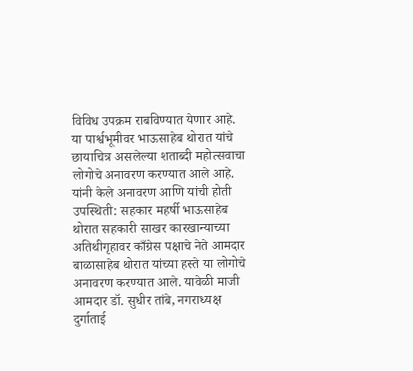विविध उपक्रम राबविण्यात येणार आहे. या पार्श्वभूमीवर भाऊसाहेब थोरात यांचे छायाचित्र असलेल्या शताब्दी महोत्सवाचा लोगोचे अनावरण करण्यात आले आहे. यांनी केले अनावरण आणि यांची होती उपस्थिती: सहकार महर्षी भाऊसाहेब थोरात सहकारी साखर कारखान्याच्या अतिथीगृहावर काँग्रेस पक्षाचे नेते आमदार बाळासाहेब थोरात यांच्या हस्ते या लोगोचे अनावरण करण्यात आले. यावेळी माजी आमदार डॉ. सुधीर तांबे, नगराध्यक्ष दुर्गाताई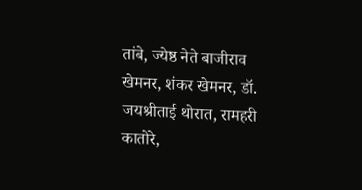तांबे, ज्येष्ठ नेते बाजीराव खेमनर, शंकर खेमनर, डॉ. जयश्रीताई थोरात, रामहरी कातोरे,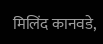मिलिंद कानवडे,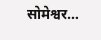सोमेश्वर…